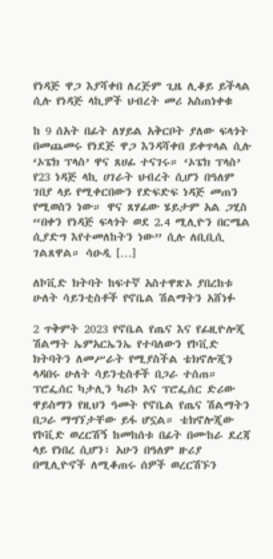የነዳጅ ዋጋ እያሻቀበ ለረጅም ጊዜ ሊቆይ ይችላል ሲሉ የነዳጅ ላኪዎች ህብረት መሪ አስጠነቀቁ

ከ 9 ሰአት በፊት ለሃይል አቅርቦት ያለው ፍላጎት በመጨመሩ የነደጅ ዋጋ እንዳሻቀበ ይቀጥላል ሲሉ ‘ኦፔክ ፕላስ’ ዋና ጸሀፊ ተናገሩ። ‘ኦፔክ ፕላስ’ የ23 ነዳጅ ላኪ ሀገራት ህብረት ሲሆን በዓለም ገበያ ላይ የሚቀርበውን የድፍድፍ ነዳጅ መጠን የሚወስን ነው። ዋና ጸሃፊው ሄይታም አል ጋሂስ “በቀን የነዳጅ ፍላጎት ወደ 2.4 ሚሊዮን በርሜል ሲያድግ እየተመለከትን ነው” ሲሉ ለቢቢሲ ገልጸዋል። ሳዑዲ […]

ለኮቪድ ክትባት ከፍተኛ አስተዋጽኦ ያበረከቱ ሁለት ሳይንቲስቶች የኖቤል ሽልማትን አሸነፉ

2 ጥቅምት 2023 የኖቤል የጤና እና የፊዚዮሎጂ ሽልማት ኤምአርኤንኤ የተባለውን የኮቪድ ክትባትን ለመሥራት የሚያስችል ቴክኖሎጂን ላዳበሩ ሁለት ሳይንቲስቶች በጋራ ተሰጠ። ፕሮፌሰር ካታሊን ካሪኮ እና ፕሮፌሰር ድሪው ዋይስማን የዚህን ዓመት የኖቤል የጤና ሽልማትን በጋራ ማግኘታቸው ይፋ ሆኗል። ቴክኖሎጂው የኮቪድ ወረርሽኝ ከመከሰቱ በፊት በሙከራ ደረጃ ላይ የነበረ ሲሆን፣ አሁን በዓለም ዙሪያ በሚሊዮኖች ለሚቆጠሩ ሰዎች ወረርሽኙን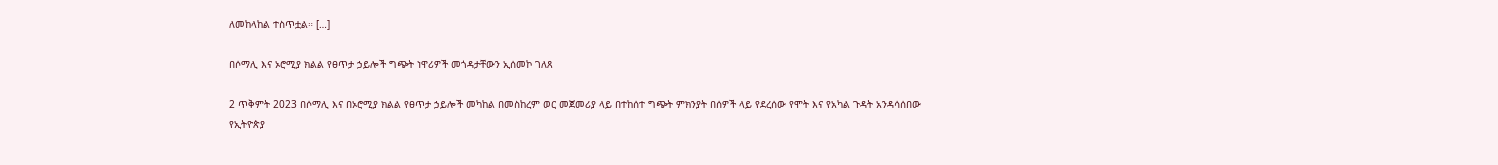ለመከላከል ተስጥቷል። […]

በሶማሊ እና ኦሮሚያ ክልል የፀጥታ ኃይሎች ግጭት ነዋሪዎች መጎዳታቸውን ኢሰመኮ ገለጸ

2 ጥቅምት 2023 በሶማሊ እና በኦሮሚያ ክልል የፀጥታ ኃይሎች መካከል በመስከረም ወር መጀመሪያ ላይ በተከሰተ ግጭት ምክንያት በሰዎች ላይ የደረሰው የሞት እና የአካል ጉዳት አንዳሳሰበው የኢትዮጵያ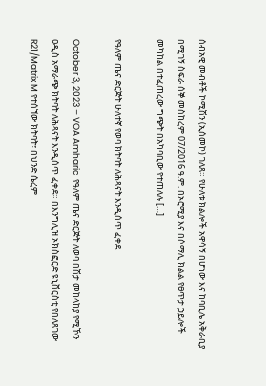ሰብአዊ መብቶች ኮሚሽን (ኢሰመኮ) ገለጸ። የሁለቱ ክልሎች አዋሳኝ በሆነው እና ከባቢሌ አቅራቢያ በሚገኝ ስፍራ ሰኞ መስከረም 07/2016 ዓ.ም. በኦሮሚያ እና በሶማሊ ክልል የፀጥታ ኃይሎች መካከል በተፈጠረው ግጭት በአካባቢው የተጠለሉ […]

የዓለም ጤና ድርጅት ሁለተኛ የወባ ክትባት ለሕጻናት እንዲሰጥ ፈቀደ

October 3, 2023 – VOA Amharic  የዓለም ጤና ድርጅት ለወባ በሽታ መከላከያ የሚኾን ዐዲስ አማራጭ ክትባት ለሕጻናት እንዲሰጥ ፈቀደ። በእንግሊዝ ኦክስፎርድ ዩኒቨርስቲ የበለጸገው R21/Matrix M የተሰኘው ክትባት፣ በህንድ ሴረም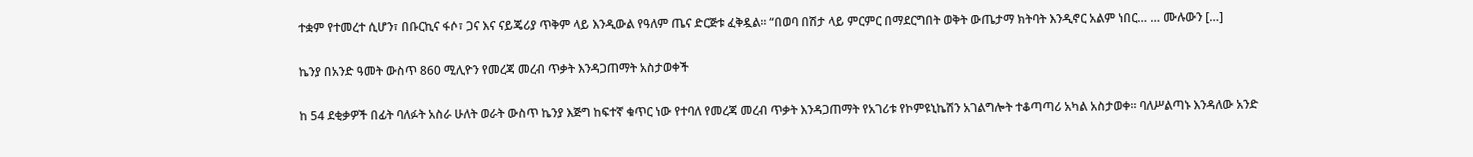ተቋም የተመረተ ሲሆን፣ በቡርኪና ፋሶ፣ ጋና እና ናይጄሪያ ጥቅም ላይ እንዲውል የዓለም ጤና ድርጅቱ ፈቅዷል። “በወባ በሽታ ላይ ምርምር በማደርግበት ወቅት ውጤታማ ክትባት እንዲኖር አልም ነበር… … ሙሉውን […]

ኬንያ በአንድ ዓመት ውስጥ 860 ሚሊዮን የመረጃ መረብ ጥቃት እንዳጋጠማት አስታወቀች

ከ 54 ደቂቃዎች በፊት ባለፉት አስራ ሁለት ወራት ውስጥ ኬንያ እጅግ ከፍተኛ ቁጥር ነው የተባለ የመረጃ መረብ ጥቃት እንዳጋጠማት የአገሪቱ የኮምዩኒኬሽን አገልግሎት ተቆጣጣሪ አካል አስታወቀ። ባለሥልጣኑ እንዳለው አንድ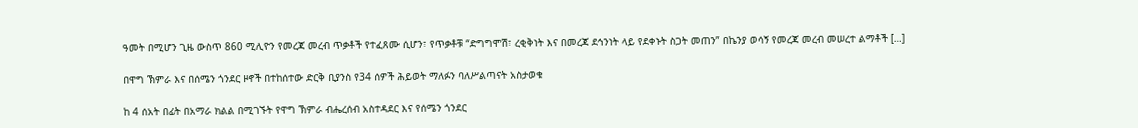ዓመት በሚሆን ጊዜ ውስጥ 860 ሚሊዮን የመረጃ መረብ ጥቃቶች የተፈጸሙ ሲሆን፣ የጥቃቶቹ “ድግግሞሽ፣ ረቂቅነት እና በመረጃ ደኅንነት ላይ የደቀኑት ስጋት መጠን” በኬንያ ወሳኝ የመረጃ መረብ መሠረተ ልማቶች […]

በዋግ ኽምራ እና በሰሜን ጎንደር ዞኖች በተከሰተው ድርቅ ቢያንስ የ34 ሰዎች ሕይወት ማለፉን ባለሥልጣናት አስታወቁ

ከ 4 ሰአት በፊት በአማራ ክልል በሚገኙት የዋግ ኽምራ ብሔረሰብ አስተዳደር እና የሰሜን ጎንደር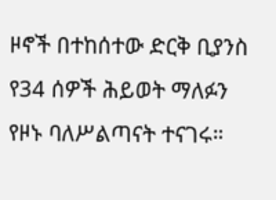ዞኖች በተከሰተው ድርቅ ቢያንስ የ34 ሰዎች ሕይወት ማለፉን የዞኑ ባለሥልጣናት ተናገሩ።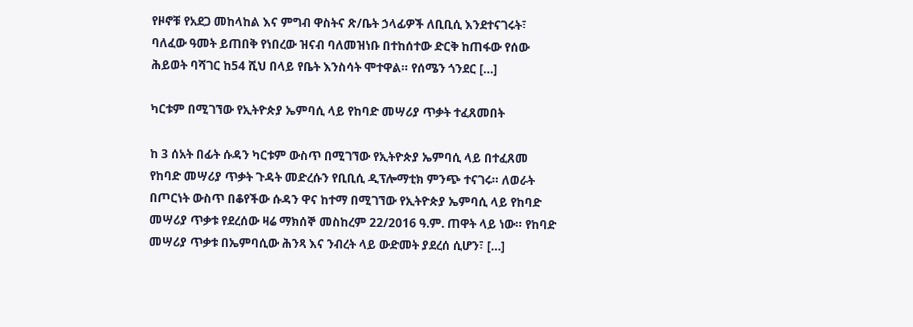የዞኖቹ የአደጋ መከላከል እና ምግብ ዋስትና ጽ/ቤት ኃላፊዎች ለቢቢሲ እንደተናገሩት፣ ባለፈው ዓመት ይጠበቅ የነበረው ዝናብ ባለመዝነቡ በተከሰተው ድርቅ ከጠፋው የሰው ሕይወት ባሻገር ከ54 ሺህ በላይ የቤት እንስሳት ሞተዋል። የሰሜን ጎንደር […]

ካርቱም በሚገኘው የኢትዮጵያ ኤምባሲ ላይ የከባድ መሣሪያ ጥቃት ተፈጸመበት

ከ 3 ሰአት በፊት ሱዳን ካርቱም ውስጥ በሚገኘው የኢትዮጵያ ኤምባሲ ላይ በተፈጸመ የከባድ መሣሪያ ጥቃት ጉዳት መድረሱን የቢቢሲ ዲፕሎማቲክ ምንጭ ተናገሩ። ለወራት በጦርነት ውስጥ በቆየችው ሱዳን ዋና ከተማ በሚገኘው የኢትዮጵያ ኤምባሲ ላይ የከባድ መሣሪያ ጥቃቱ የደረሰው ዛሬ ማክሰኞ መስከረም 22/2016 ዓ.ም. ጠዋት ላይ ነው። የከባድ መሣሪያ ጥቃቱ በኤምባሲው ሕንጻ እና ንብረት ላይ ውድመት ያደረሰ ሲሆን፣ […]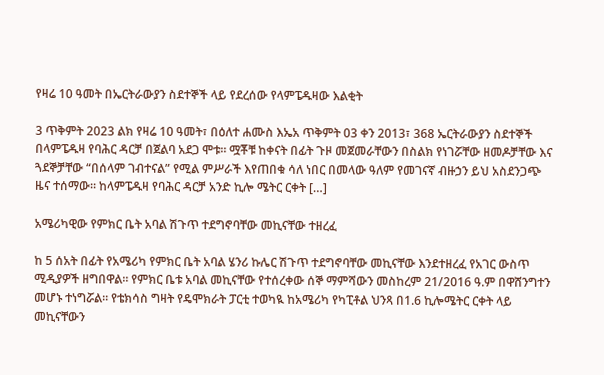የዛሬ 10 ዓመት በኤርትራውያን ስደተኞች ላይ የደረሰው የላምፔዱዛው እልቂት

3 ጥቅምት 2023 ልክ የዛሬ 10 ዓመት፣ በዕለተ ሐሙስ እኤአ ጥቅምት 03 ቀን 2013፣ 368 ኤርትራውያን ስደተኞች በላምፔዱዛ የባሕር ዳርቻ በጀልባ አደጋ ሞቱ። ሟቾቹ ከቀናት በፊት ጉዞ መጀመራቸውን በስልክ የነገሯቸው ዘመዶቻቸው እና ጓደኞቻቸው “በሰላም ገብተናል” የሚል ምሥራች እየጠበቁ ሳለ ነበር በመላው ዓለም የመገናኛ ብዙኃን ይህ አስደንጋጭ ዜና ተሰማው። ከላምፔዱዛ የባሕር ዳርቻ አንድ ኪሎ ሜትር ርቀት […]

አሜሪካዊው የምክር ቤት አባል ሽጉጥ ተደግኖባቸው መኪናቸው ተዘረፈ

ከ 5 ሰአት በፊት የአሜሪካ የምክር ቤት አባል ሄንሪ ኩሌር ሽጉጥ ተደግኖባቸው መኪናቸው እንደተዘረፈ የአገር ውስጥ ሚዲያዎች ዘግበዋል። የምክር ቤቱ አባል መኪናቸው የተሰረቀው ሰኞ ማምሻውን መስከረም 21/2016 ዓ.ም በዋሸንግተን መሆኑ ተነግሯል። የቴክሳስ ግዛት የዴሞክራት ፓርቲ ተወካዪ ከአሜሪካ የካፒቶል ህንጻ በ1.6 ኪሎሜትር ርቀት ላይ መኪናቸውን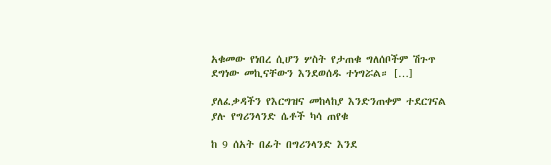አቁመው የነበረ ሲሆን ሦስት የታጠቁ ግለሰቦችም ሽጉጥ ደግነው መኪናቸውን እንደወሰዱ ተነግሯል። […]

ያለፈቃዳችን የእርግዝና መከላከያ እንድንጠቀም ተደርገናል ያሉ የግሪንላንድ ሴቶች ካሳ ጠየቁ

ከ 9 ሰአት በፊት በግሪንላንድ እንደ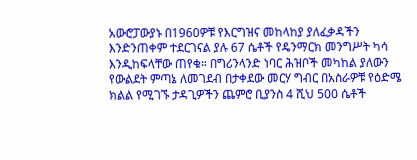አውሮፓውያኑ በ1960ዎቹ የእርግዝና መከላከያ ያለፈቃዳችን እንድንጠቀም ተደርገናል ያሉ 67 ሴቶች የዴንማርክ መንግሥት ካሳ እንዲከፍላቸው ጠየቁ። በግሪንላንድ ነባር ሕዝቦች መካከል ያለውን የውልደት ምጣኔ ለመገደብ በታቀደው መርሃ ግብር በአስራዎቹ የዕድሜ ክልል የሚገኙ ታዳጊዎችን ጨምሮ ቢያንስ 4 ሺህ 500 ሴቶች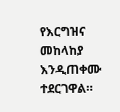የእርግዝና መከላከያ እንዲጠቀሙ ተደርገዋል።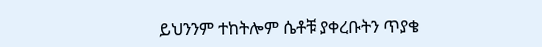ይህንንም ተከትሎም ሴቶቹ ያቀረቡትን ጥያቄ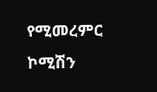የሚመረምር ኮሚሽን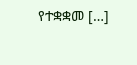የተቋቋመ […]